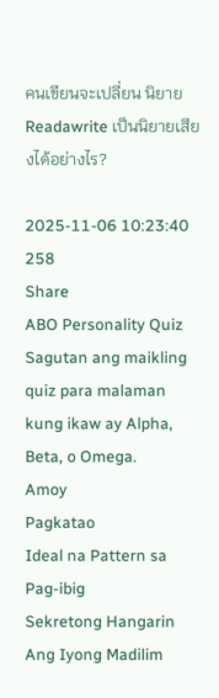คนเขียนจะเปลี่ยน นิยาย Readawrite เป็นนิยายเสียงได้อย่างไร?

2025-11-06 10:23:40
258
Share
ABO Personality Quiz
Sagutan ang maikling quiz para malaman kung ikaw ay Alpha, Beta, o Omega.
Amoy
Pagkatao
Ideal na Pattern sa Pag-ibig
Sekretong Hangarin
Ang Iyong Madilim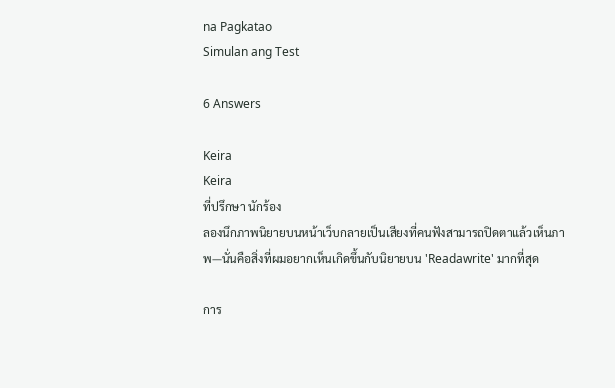na Pagkatao
Simulan ang Test

6 Answers

Keira
Keira
ที่ปรึกษา นักร้อง
ลองนึกภาพนิยายบนหน้าเว็บกลายเป็นเสียงที่คนฟังสามารถปิดตาแล้วเห็นภาพ—นั่นคือสิ่งที่ผมอยากเห็นเกิดขึ้นกับนิยายบน 'Readawrite' มากที่สุด

การ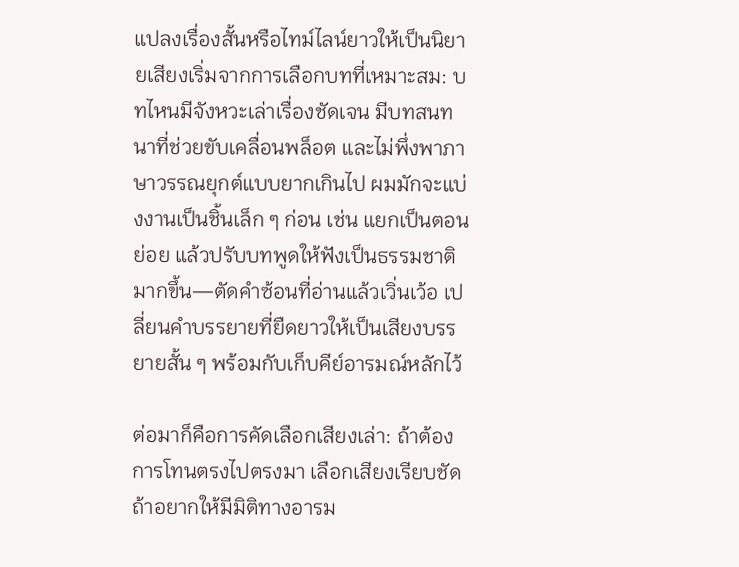แปลงเรื่องสั้นหรือไทม์ไลน์ยาวให้เป็นนิยายเสียงเริ่มจากการเลือกบทที่เหมาะสม: บทไหนมีจังหวะเล่าเรื่องชัดเจน มีบทสนทนาที่ช่วยขับเคลื่อนพล็อต และไม่พึ่งพาภาษาวรรณยุกต์แบบยากเกินไป ผมมักจะแบ่งงานเป็นชิ้นเล็ก ๆ ก่อน เช่น แยกเป็นตอนย่อย แล้วปรับบทพูดให้ฟังเป็นธรรมชาติมากขึ้น—ตัดคำซ้อนที่อ่านแล้วเวิ่นเว้อ เปลี่ยนคำบรรยายที่ยืดยาวให้เป็นเสียงบรรยายสั้น ๆ พร้อมกับเก็บคีย์อารมณ์หลักไว้

ต่อมาก็คือการคัดเลือกเสียงเล่า: ถ้าต้องการโทนตรงไปตรงมา เลือกเสียงเรียบชัด ถ้าอยากให้มีมิติทางอารม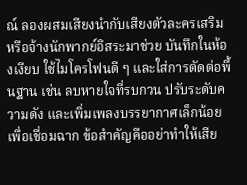ณ์ ลองผสมเสียงนำกับเสียงตัวละครเสริม หรือจ้างนักพากย์อิสระมาช่วย บันทึกในห้องเงียบ ใช้ไมโครโฟนดี ๆ และใส่การตัดต่อพื้นฐาน เช่น ลบหายใจที่รบกวน ปรับระดับความดัง และเพิ่มเพลงบรรยากาศเล็กน้อยเพื่อเชื่อมฉาก ข้อสำคัญคืออย่าทำให้เสีย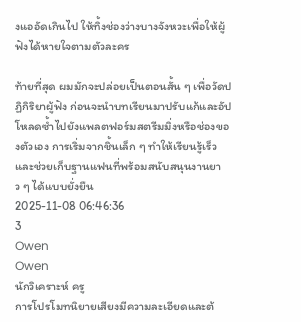งแออัดเกินไป ให้ทิ้งช่องว่างบางจังหวะเพื่อให้ผู้ฟังได้หายใจตามตัวละคร

ท้ายที่สุด ผมมักจะปล่อยเป็นตอนสั้น ๆ เพื่อวัดปฏิกิริยาผู้ฟัง ก่อนจะนำบทเรียนมาปรับแก้และอัปโหลดซ้ำไปยังแพลตฟอร์มสตรีมมิ่งหรือช่องของตัวเอง การเริ่มจากชิ้นเล็ก ๆ ทำให้เรียนรู้เร็ว และช่วยเก็บฐานแฟนที่พร้อมสนับสนุนงานยาว ๆ ได้แบบยั่งยืน
2025-11-08 06:46:36
3
Owen
Owen
นักวิเคราะห์ ครู
การโปรโมทนิยายเสียงมีความละเอียดและต้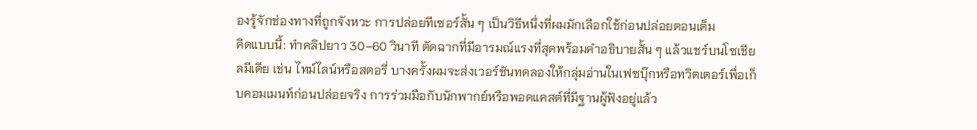องรู้จักช่องทางที่ถูกจังหวะ การปล่อยทีเซอร์สั้น ๆ เป็นวิธีหนึ่งที่ผมมักเลือกใช้ก่อนปล่อยตอนเต็ม
คิดแบบนี้: ทำคลิปยาว 30–60 วินาที ตัดฉากที่มีอารมณ์แรงที่สุดพร้อมคำอธิบายสั้น ๆ แล้วแชร์บนโซเชียลมีเดีย เช่น ไทม์ไลน์หรือสตอรี่ บางครั้งผมจะส่งเวอร์ชันทดลองให้กลุ่มอ่านในเฟซบุ๊กหรือทวิตเตอร์เพื่อเก็บคอมเมนท์ก่อนปล่อยจริง การร่วมมือกับนักพากย์หรือพอดแคสต์ที่มีฐานผู้ฟังอยู่แล้ว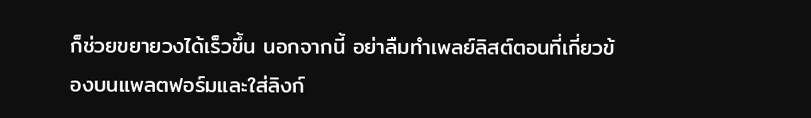ก็ช่วยขยายวงได้เร็วขึ้น นอกจากนี้ อย่าลืมทำเพลย์ลิสต์ตอนที่เกี่ยวข้องบนแพลตฟอร์มและใส่ลิงก์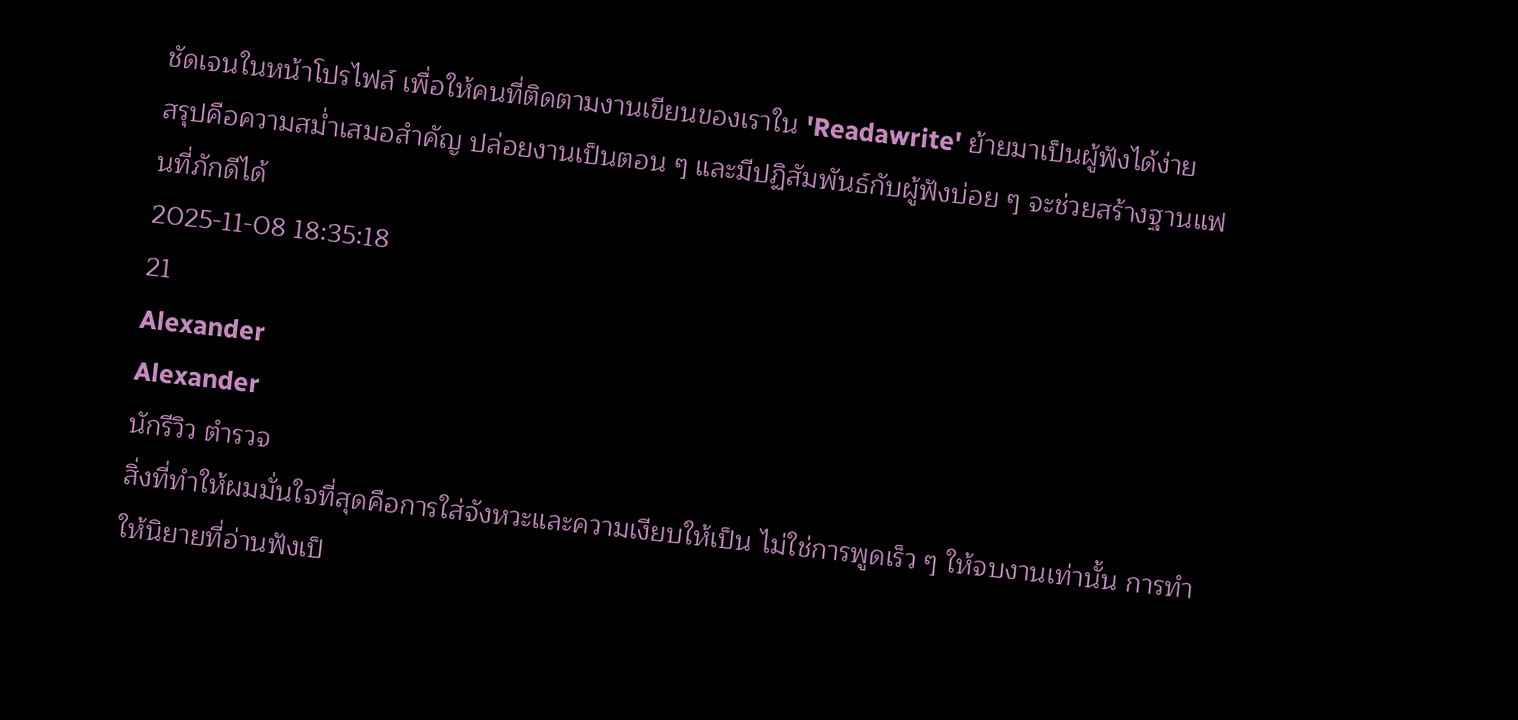ชัดเจนในหน้าโปรไฟล์ เพื่อให้คนที่ติดตามงานเขียนของเราใน 'Readawrite' ย้ายมาเป็นผู้ฟังได้ง่าย
สรุปคือความสม่ำเสมอสำคัญ ปล่อยงานเป็นตอน ๆ และมีปฏิสัมพันธ์กับผู้ฟังบ่อย ๆ จะช่วยสร้างฐานแฟนที่ภักดีได้
2025-11-08 18:35:18
21
Alexander
Alexander
นักรีวิว ตำรวจ
สิ่งที่ทำให้ผมมั่นใจที่สุดคือการใส่จังหวะและความเงียบให้เป็น ไม่ใช่การพูดเร็ว ๆ ให้จบงานเท่านั้น การทำให้นิยายที่อ่านฟังเป็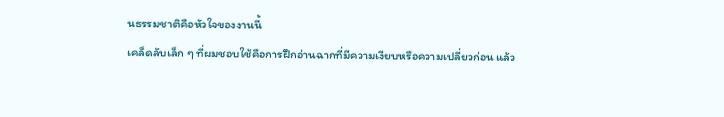นธรรมชาติคือหัวใจของงานนี้
เคล็ดลับเล็ก ๆ ที่ผมชอบใช้คือการฝึกอ่านฉากที่มีความเงียบหรือความเปลี่ยวก่อน แล้ว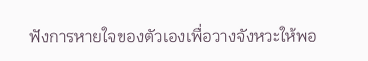ฟังการหายใจของตัวเองเพื่อวางจังหวะให้พอ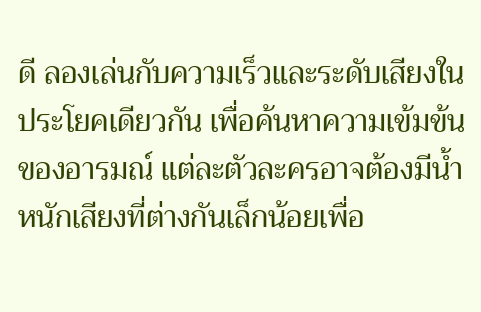ดี ลองเล่นกับความเร็วและระดับเสียงในประโยคเดียวกัน เพื่อค้นหาความเข้มข้นของอารมณ์ แต่ละตัวละครอาจต้องมีน้ำหนักเสียงที่ต่างกันเล็กน้อยเพื่อ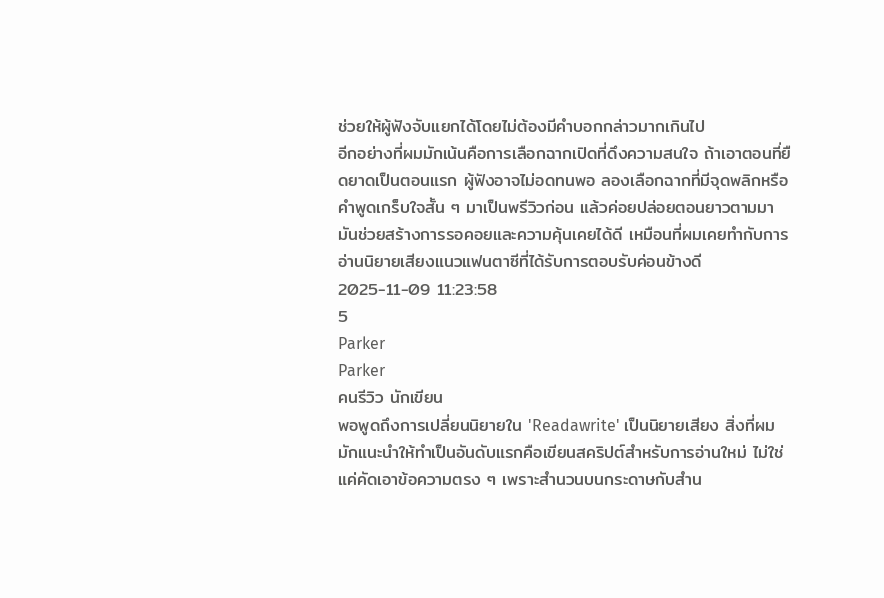ช่วยให้ผู้ฟังจับแยกได้โดยไม่ต้องมีคำบอกกล่าวมากเกินไป
อีกอย่างที่ผมมักเน้นคือการเลือกฉากเปิดที่ดึงความสนใจ ถ้าเอาตอนที่ยืดยาดเป็นตอนแรก ผู้ฟังอาจไม่อดทนพอ ลองเลือกฉากที่มีจุดพลิกหรือคำพูดเกร็บใจสั้น ๆ มาเป็นพรีวิวก่อน แล้วค่อยปล่อยตอนยาวตามมา มันช่วยสร้างการรอคอยและความคุ้นเคยได้ดี เหมือนที่ผมเคยทำกับการอ่านนิยายเสียงแนวแฟนตาซีที่ได้รับการตอบรับค่อนข้างดี
2025-11-09 11:23:58
5
Parker
Parker
คนรีวิว นักเขียน
พอพูดถึงการเปลี่ยนนิยายใน 'Readawrite' เป็นนิยายเสียง สิ่งที่ผมมักแนะนำให้ทำเป็นอันดับแรกคือเขียนสคริปต์สำหรับการอ่านใหม่ ไม่ใช่แค่คัดเอาข้อความตรง ๆ เพราะสำนวนบนกระดาษกับสำน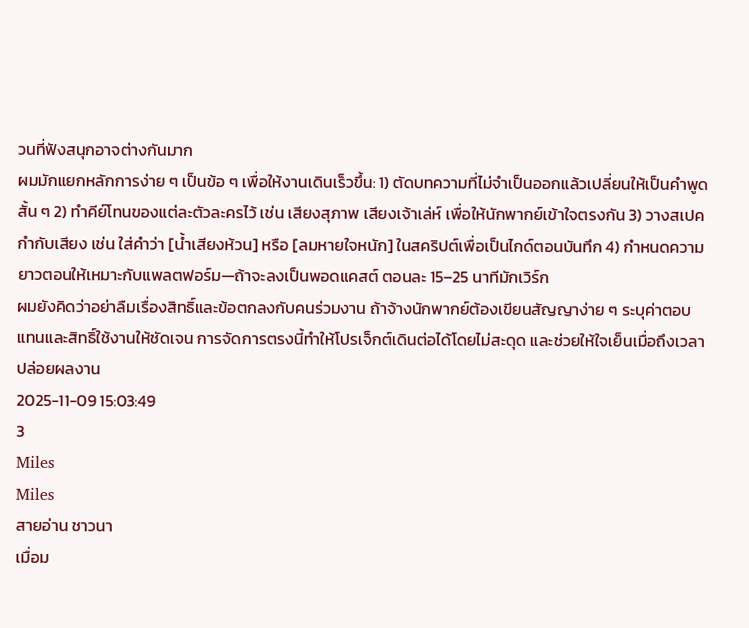วนที่ฟังสนุกอาจต่างกันมาก
ผมมักแยกหลักการง่าย ๆ เป็นข้อ ๆ เพื่อให้งานเดินเร็วขึ้น: 1) ตัดบทความที่ไม่จำเป็นออกแล้วเปลี่ยนให้เป็นคำพูดสั้น ๆ 2) ทำคีย์โทนของแต่ละตัวละครไว้ เช่น เสียงสุภาพ เสียงเจ้าเล่ห์ เพื่อให้นักพากย์เข้าใจตรงกัน 3) วางสเปคกำกับเสียง เช่น ใส่คำว่า [น้ำเสียงห้วน] หรือ [ลมหายใจหนัก] ในสคริปต์เพื่อเป็นไกด์ตอนบันทึก 4) กำหนดความยาวตอนให้เหมาะกับแพลตฟอร์ม—ถ้าจะลงเป็นพอดแคสต์ ตอนละ 15–25 นาทีมักเวิร์ก
ผมยังคิดว่าอย่าลืมเรื่องสิทธิ์และข้อตกลงกับคนร่วมงาน ถ้าจ้างนักพากย์ต้องเขียนสัญญาง่าย ๆ ระบุค่าตอบแทนและสิทธิ์ใช้งานให้ชัดเจน การจัดการตรงนี้ทำให้โปรเจ็กต์เดินต่อได้โดยไม่สะดุด และช่วยให้ใจเย็นเมื่อถึงเวลาปล่อยผลงาน
2025-11-09 15:03:49
3
Miles
Miles
สายอ่าน ชาวนา
เมื่อม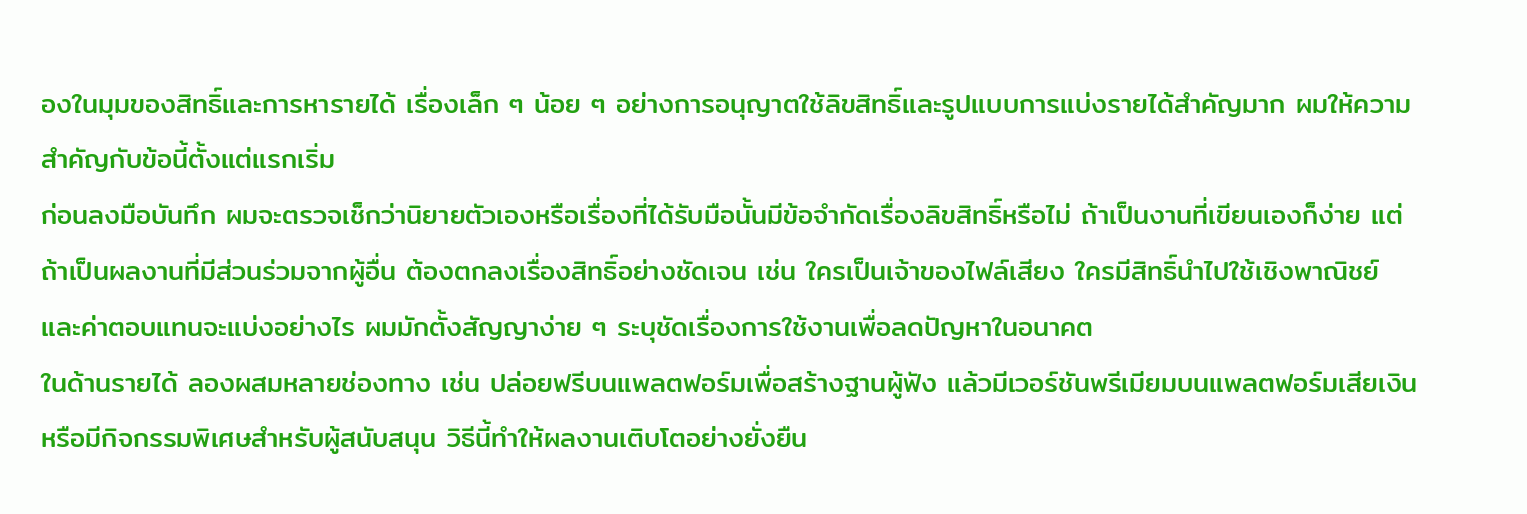องในมุมของสิทธิ์และการหารายได้ เรื่องเล็ก ๆ น้อย ๆ อย่างการอนุญาตใช้ลิขสิทธิ์และรูปแบบการแบ่งรายได้สำคัญมาก ผมให้ความสำคัญกับข้อนี้ตั้งแต่แรกเริ่ม
ก่อนลงมือบันทึก ผมจะตรวจเช็กว่านิยายตัวเองหรือเรื่องที่ได้รับมือนั้นมีข้อจำกัดเรื่องลิขสิทธิ์หรือไม่ ถ้าเป็นงานที่เขียนเองก็ง่าย แต่ถ้าเป็นผลงานที่มีส่วนร่วมจากผู้อื่น ต้องตกลงเรื่องสิทธิ์อย่างชัดเจน เช่น ใครเป็นเจ้าของไฟล์เสียง ใครมีสิทธิ์นำไปใช้เชิงพาณิชย์ และค่าตอบแทนจะแบ่งอย่างไร ผมมักตั้งสัญญาง่าย ๆ ระบุชัดเรื่องการใช้งานเพื่อลดปัญหาในอนาคต
ในด้านรายได้ ลองผสมหลายช่องทาง เช่น ปล่อยฟรีบนแพลตฟอร์มเพื่อสร้างฐานผู้ฟัง แล้วมีเวอร์ชันพรีเมียมบนแพลตฟอร์มเสียเงินหรือมีกิจกรรมพิเศษสำหรับผู้สนับสนุน วิธีนี้ทำให้ผลงานเติบโตอย่างยั่งยืน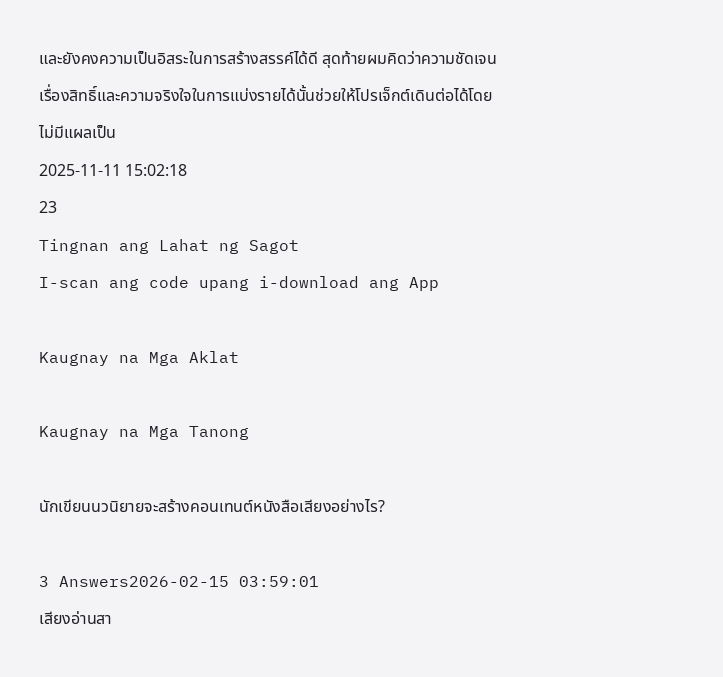และยังคงความเป็นอิสระในการสร้างสรรค์ได้ดี สุดท้ายผมคิดว่าความชัดเจนเรื่องสิทธิ์และความจริงใจในการแบ่งรายได้นั้นช่วยให้โปรเจ็กต์เดินต่อได้โดยไม่มีแผลเป็น
2025-11-11 15:02:18
23
Tingnan ang Lahat ng Sagot
I-scan ang code upang i-download ang App

Kaugnay na Mga Aklat

Kaugnay na Mga Tanong

นักเขียนนวนิยายจะสร้างคอนเทนต์หนังสือเสียงอย่างไร?

3 Answers2026-02-15 03:59:01
เสียงอ่านสา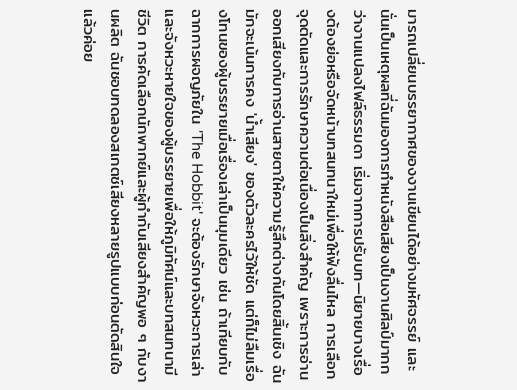มารถเปลี่ยนบรรยากาศของงานเขียนได้อย่างมหัศจรรย์ และนั่นเป็นเหตุผลที่ฉันมองการทำหนังสือเสียงเป็นงานศิลป์มากกว่างานแปลงไฟล์ธรรมดา เริ่มจากการปรับบท—นิยายบางเรื่องต้องย่อหรือจัดหน้าบทสนทนาใหม่เพื่อให้ฟังลื่นไหล การเลือกจุดตัดและการรักษาความต่อเนื่องเป็นสิ่งสำคัญ เพราะการอ่านออกเสียงกับการอ่านสายตาให้ความรู้สึกต่างกันโดยสิ้นเชิง ฉันมักจะเน้นการคง 'น้ำเสียง' ของตัวละครไว้ให้ชัด แต่ก็ไม่ลืมเรื่องโทนของผู้บรรยายเมื่อเรื่องเล่าเป็นมุมเดียว เช่น ถ้าเทียบกับฉากการผจญภัยใน 'The Hobbit' จะต้องรักษาจังหวะการเล่าและจังหวะหายใจของผู้บรรยายเพื่อให้ภูมิทัศน์และบทสนทนามีชีวิต การคัดเลือกนักพากย์และผู้กำกับเสียงสำคัญพอ ๆ กับงานผลิต ฉันชอบทดลองสเกตช์เสียงหลายรูปแบบก่อนตัดสินใจ แล้วค่อย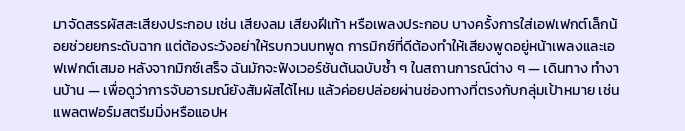มาจัดสรรผัสสะเสียงประกอบ เช่น เสียงลม เสียงฝีเท้า หรือเพลงประกอบ บางครั้งการใส่เอฟเฟกต์เล็กน้อยช่วยยกระดับฉาก แต่ต้องระวังอย่าให้รบกวนบทพูด การมิกซ์ที่ดีต้องทำให้เสียงพูดอยู่หน้าเพลงและเอฟเฟกต์เสมอ หลังจากมิกซ์เสร็จ ฉันมักจะฟังเวอร์ชันต้นฉบับซ้ำ ๆ ในสถานการณ์ต่าง ๆ — เดินทาง ทำงานบ้าน — เพื่อดูว่าการจับอารมณ์ยังสัมผัสได้ไหม แล้วค่อยปล่อยผ่านช่องทางที่ตรงกับกลุ่มเป้าหมาย เช่น แพลตฟอร์มสตรีมมิ่งหรือแอปห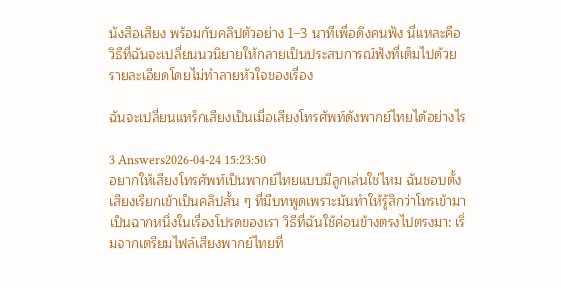นังสือเสียง พร้อมกับคลิปตัวอย่าง 1–3 นาทีเพื่อดึงคนฟัง นี่แหละคือวิธีที่ฉันจะเปลี่ยนนวนิยายให้กลายเป็นประสบการณ์ฟังที่เต็มไปด้วยรายละเอียดโดยไม่ทำลายหัวใจของเรื่อง

ฉันจะเปลี่ยนแทร็กเสียงเป็นเมื่อเสียงโทรศัพท์ดังพากย์ไทยได้อย่างไร

3 Answers2026-04-24 15:23:50
อยากให้เสียงโทรศัพท์เป็นพากย์ไทยแบบมีลูกเล่นใช่ไหม ฉันชอบตั้งเสียงเรียกเข้าเป็นคลิปสั้น ๆ ที่มีบทพูดเพราะมันทำให้รู้สึกว่าโทรเข้ามาเป็นฉากหนึ่งในเรื่องโปรดของเรา วิธีที่ฉันใช้ค่อนข้างตรงไปตรงมา: เริ่มจากเตรียมไฟล์เสียงพากย์ไทยที่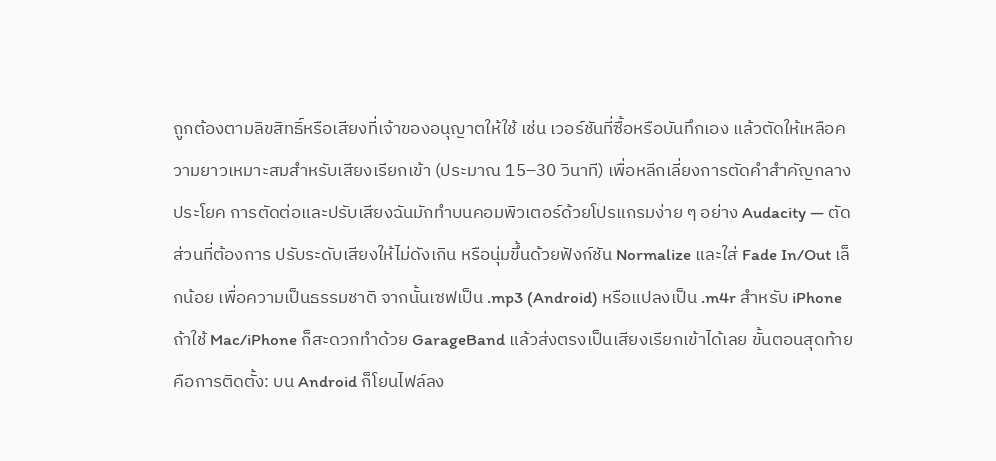ถูกต้องตามลิขสิทธิ์หรือเสียงที่เจ้าของอนุญาตให้ใช้ เช่น เวอร์ชันที่ซื้อหรือบันทึกเอง แล้วตัดให้เหลือความยาวเหมาะสมสำหรับเสียงเรียกเข้า (ประมาณ 15–30 วินาที) เพื่อหลีกเลี่ยงการตัดคำสำคัญกลางประโยค การตัดต่อและปรับเสียงฉันมักทำบนคอมพิวเตอร์ด้วยโปรแกรมง่าย ๆ อย่าง Audacity — ตัดส่วนที่ต้องการ ปรับระดับเสียงให้ไม่ดังเกิน หรือนุ่มขึ้นด้วยฟังก์ชัน Normalize และใส่ Fade In/Out เล็กน้อย เพื่อความเป็นธรรมชาติ จากนั้นเซฟเป็น .mp3 (Android) หรือแปลงเป็น .m4r สำหรับ iPhone ถ้าใช้ Mac/iPhone ก็สะดวกทำด้วย GarageBand แล้วส่งตรงเป็นเสียงเรียกเข้าได้เลย ขั้นตอนสุดท้ายคือการติดตั้ง: บน Android ก็โยนไฟล์ลง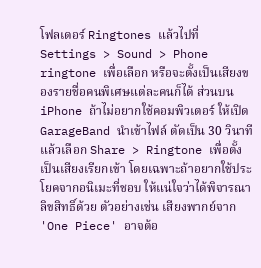โฟลเดอร์ Ringtones แล้วไปที่ Settings > Sound > Phone ringtone เพื่อเลือก หรือจะตั้งเป็นเสียงของรายชื่อคนพิเศษแต่ละคนก็ได้ ส่วนบน iPhone ถ้าไม่อยากใช้คอมพิวเตอร์ ให้เปิด GarageBand นำเข้าไฟล์ ตัดเป็น 30 วินาที แล้วเลือก Share > Ringtone เพื่อตั้งเป็นเสียงเรียกเข้า โดยเฉพาะถ้าอยากใช้ประโยคจากอนิเมะที่ชอบ ให้แน่ใจว่าได้พิจารณาลิขสิทธิ์ด้วย ตัวอย่างเช่น เสียงพากย์จาก 'One Piece' อาจต้อ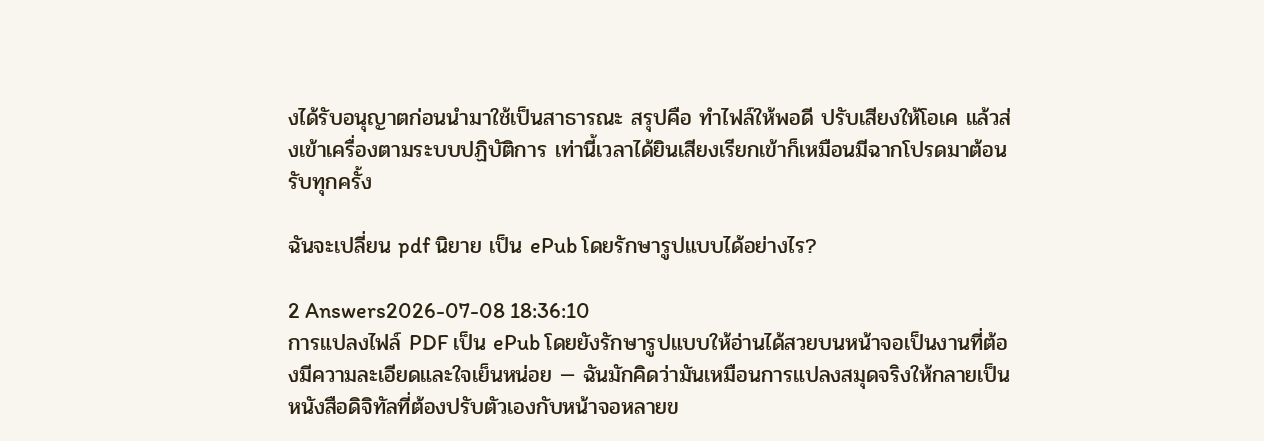งได้รับอนุญาตก่อนนำมาใช้เป็นสาธารณะ สรุปคือ ทำไฟล์ให้พอดี ปรับเสียงให้โอเค แล้วส่งเข้าเครื่องตามระบบปฏิบัติการ เท่านี้เวลาได้ยินเสียงเรียกเข้าก็เหมือนมีฉากโปรดมาต้อนรับทุกครั้ง

ฉันจะเปลี่ยน pdf นิยาย เป็น ePub โดยรักษารูปแบบได้อย่างไร?

2 Answers2026-07-08 18:36:10
การแปลงไฟล์ PDF เป็น ePub โดยยังรักษารูปแบบให้อ่านได้สวยบนหน้าจอเป็นงานที่ต้องมีความละเอียดและใจเย็นหน่อย — ฉันมักคิดว่ามันเหมือนการแปลงสมุดจริงให้กลายเป็นหนังสือดิจิทัลที่ต้องปรับตัวเองกับหน้าจอหลายข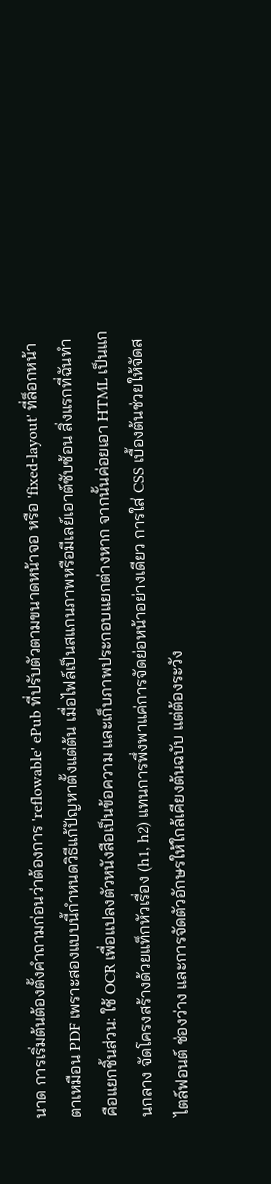นาด การเริ่มต้นต้องตั้งคำถามก่อนว่าต้องการ 'reflowable' ePub ที่ปรับตัวตามขนาดหน้าจอ หรือ 'fixed-layout' ที่ล็อกหน้าตาเหมือน PDF เพราะสองแบบนี้กำหนดวิธีแก้ปัญหาตั้งแต่ต้น เมื่อไฟล์เป็นสแกนภาพหรือมีเลย์เอาต์ซับซ้อน สิ่งแรกที่ฉันทำคือแยกชิ้นส่วน: ใช้ OCR เพื่อแปลงตัวหนังสือเป็นข้อความ และเก็บภาพประกอบแยกต่างหาก จากนั้นค่อยเอา HTML เป็นแกนกลาง จัดโครงสร้างด้วยแท็กหัวเรื่อง (h1, h2) แทนการพึ่งพาแค่การจัดย่อหน้าอย่างเดียว การใส่ CSS เบื้องต้นช่วยให้จัดสไตล์ฟอนต์ ช่องว่าง และการจัดตัวอักษรให้ใกล้เคียงต้นฉบับ แต่ต้องระวัง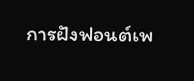การฝังฟอนต์เพ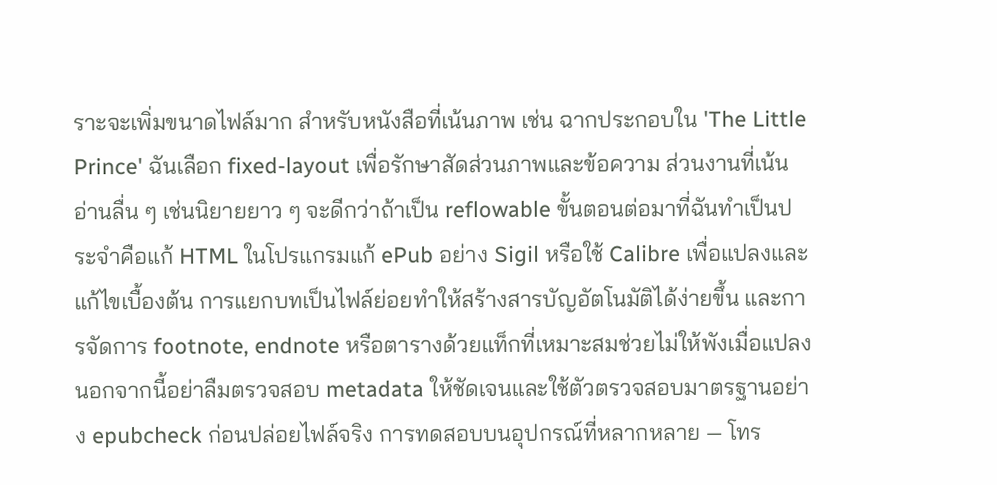ราะจะเพิ่มขนาดไฟล์มาก สำหรับหนังสือที่เน้นภาพ เช่น ฉากประกอบใน 'The Little Prince' ฉันเลือก fixed-layout เพื่อรักษาสัดส่วนภาพและข้อความ ส่วนงานที่เน้นอ่านลื่น ๆ เช่นนิยายยาว ๆ จะดีกว่าถ้าเป็น reflowable ขั้นตอนต่อมาที่ฉันทำเป็นประจำคือแก้ HTML ในโปรแกรมแก้ ePub อย่าง Sigil หรือใช้ Calibre เพื่อแปลงและแก้ไขเบื้องต้น การแยกบทเป็นไฟล์ย่อยทำให้สร้างสารบัญอัตโนมัติได้ง่ายขึ้น และการจัดการ footnote, endnote หรือตารางด้วยแท็กที่เหมาะสมช่วยไม่ให้พังเมื่อแปลง นอกจากนี้อย่าลืมตรวจสอบ metadata ให้ชัดเจนและใช้ตัวตรวจสอบมาตรฐานอย่าง epubcheck ก่อนปล่อยไฟล์จริง การทดสอบบนอุปกรณ์ที่หลากหลาย — โทร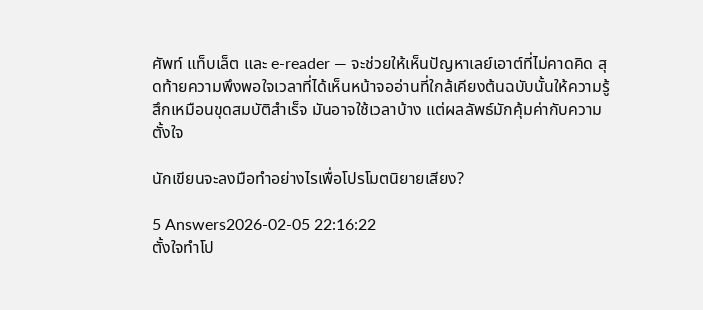ศัพท์ แท็บเล็ต และ e-reader — จะช่วยให้เห็นปัญหาเลย์เอาต์ที่ไม่คาดคิด สุดท้ายความพึงพอใจเวลาที่ได้เห็นหน้าจออ่านที่ใกล้เคียงต้นฉบับนั้นให้ความรู้สึกเหมือนขุดสมบัติสำเร็จ มันอาจใช้เวลาบ้าง แต่ผลลัพธ์มักคุ้มค่ากับความตั้งใจ

นักเขียนจะลงมือทำอย่างไรเพื่อโปรโมตนิยายเสียง?

5 Answers2026-02-05 22:16:22
ตั้งใจทำโป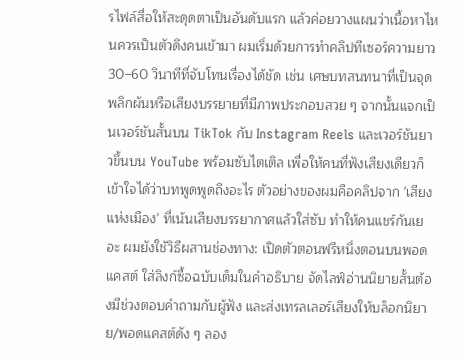รไฟล์สื่อให้สะดุดตาเป็นอันดับแรก แล้วค่อยวางแผนว่าเนื้อหาไหนควรเป็นตัวดึงคนเข้ามา ผมเริ่มด้วยการทำคลิปทีเซอร์ความยาว 30–60 วินาทีที่จับโทนเรื่องได้ชัด เช่น เศษบทสนทนาที่เป็นจุดพลิกผันหรือเสียงบรรยายที่มีภาพประกอบสวย ๆ จากนั้นแจกเป็นเวอร์ชันสั้นบน TikTok กับ Instagram Reels และเวอร์ชันยาวขึ้นบน YouTube พร้อมซับไตเติล เพื่อให้คนที่ฟังเสียงเดียวก็เข้าใจได้ว่าบทพูดพูดถึงอะไร ตัวอย่างของผมคือคลิปจาก 'เสียงแห่งเมือง' ที่เน้นเสียงบรรยากาศแล้วใส่ซับ ทำให้คนแชร์กันเยอะ ผมยังใช้วิธีผสานช่องทาง: เปิดตัวตอนฟรีหนึ่งตอนบนพอดแคสต์ ใส่ลิงก์ซื้อฉบับเต็มในคำอธิบาย จัดไลฟ์อ่านนิยายสั้นต้องมีช่วงตอบคำถามกับผู้ฟัง และส่งเทรลเลอร์เสียงให้บล็อกนิยาย/พอดแคสต์ดัง ๆ ลอง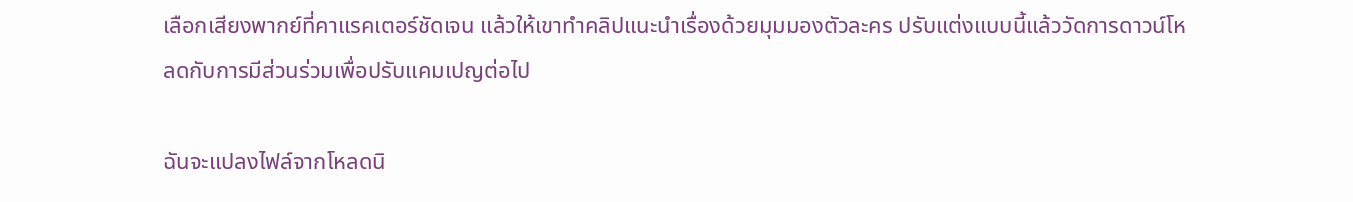เลือกเสียงพากย์ที่คาแรคเตอร์ชัดเจน แล้วให้เขาทำคลิปแนะนำเรื่องด้วยมุมมองตัวละคร ปรับแต่งแบบนี้แล้ววัดการดาวน์โหลดกับการมีส่วนร่วมเพื่อปรับแคมเปญต่อไป

ฉันจะแปลงไฟล์จากโหลดนิ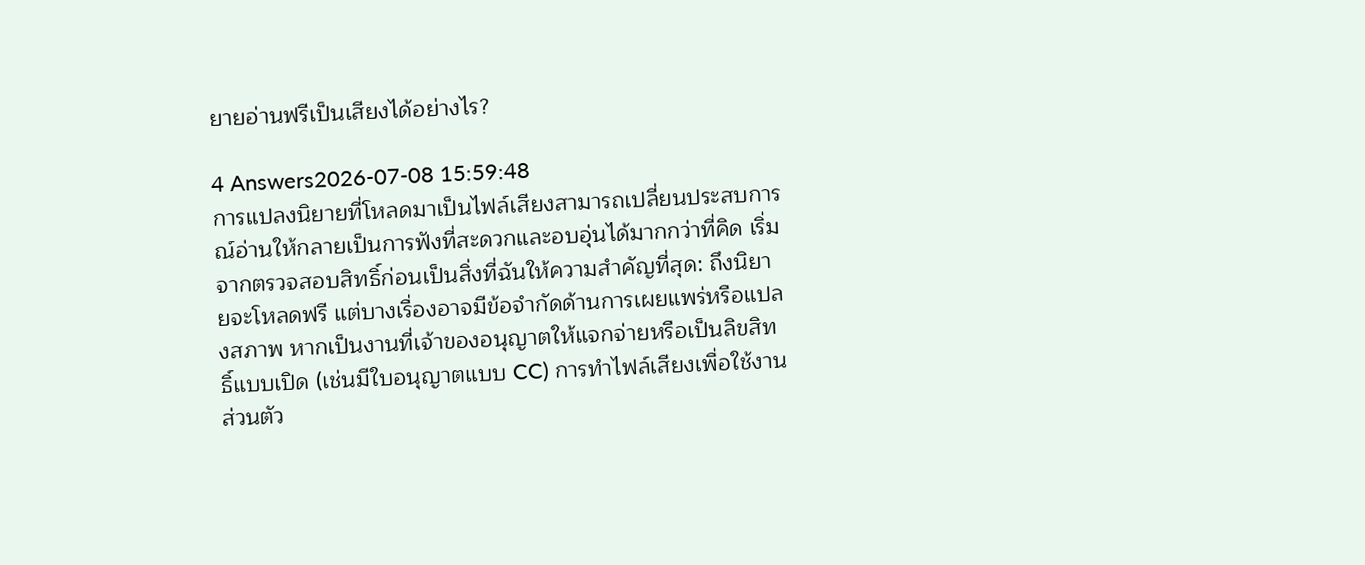ยายอ่านฟรีเป็นเสียงได้อย่างไร?

4 Answers2026-07-08 15:59:48
การแปลงนิยายที่โหลดมาเป็นไฟล์เสียงสามารถเปลี่ยนประสบการณ์อ่านให้กลายเป็นการฟังที่สะดวกและอบอุ่นได้มากกว่าที่คิด เริ่มจากตรวจสอบสิทธิ์ก่อนเป็นสิ่งที่ฉันให้ความสำคัญที่สุด: ถึงนิยายจะโหลดฟรี แต่บางเรื่องอาจมีข้อจำกัดด้านการเผยแพร่หรือแปลงสภาพ หากเป็นงานที่เจ้าของอนุญาตให้แจกจ่ายหรือเป็นลิขสิทธิ์แบบเปิด (เช่นมีใบอนุญาตแบบ CC) การทำไฟล์เสียงเพื่อใช้งานส่วนตัว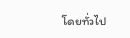โดยทั่วไป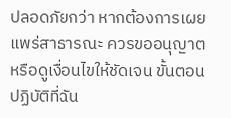ปลอดภัยกว่า หากต้องการเผยแพร่สาธารณะ ควรขออนุญาตหรือดูเงื่อนไขให้ชัดเจน ขั้นตอนปฏิบัติที่ฉัน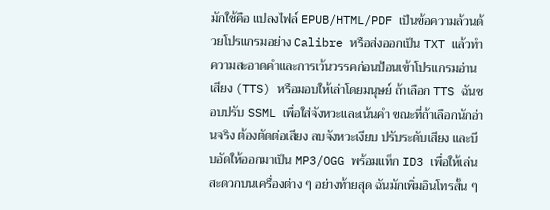มักใช้คือ แปลงไฟล์ EPUB/HTML/PDF เป็นข้อความล้วนด้วยโปรแกรมอย่าง Calibre หรือส่งออกเป็น TXT แล้วทำความสะอาดคำและการเว้นวรรคก่อนป้อนเข้าโปรแกรมอ่านเสียง (TTS) หรือมอบให้เล่าโดยมนุษย์ ถ้าเลือก TTS ฉันชอบปรับ SSML เพื่อใส่จังหวะและเน้นคำ ขณะที่ถ้าเลือกนักอ่านจริง ต้องตัดต่อเสียง ลบจังหวะเงียบ ปรับระดับเสียง และบีบอัดให้ออกมาเป็น MP3/OGG พร้อมแท็ก ID3 เพื่อให้เล่นสะดวกบนเครื่องต่าง ๆ อย่างท้ายสุด ฉันมักเพิ่มอินโทรสั้น ๆ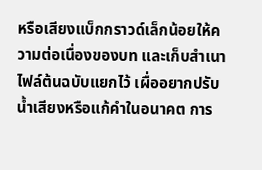หรือเสียงแบ็กกราวด์เล็กน้อยให้ความต่อเนื่องของบท และเก็บสำเนาไฟล์ต้นฉบับแยกไว้ เผื่ออยากปรับน้ำเสียงหรือแก้คำในอนาคต การ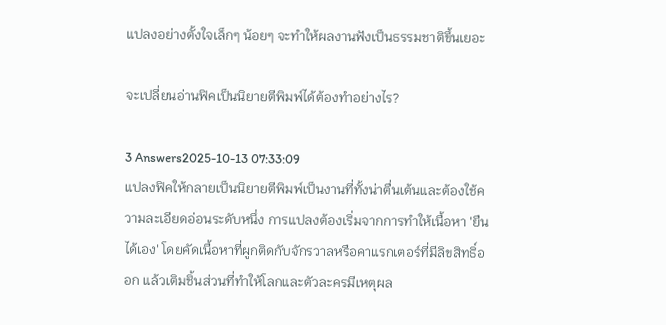แปลงอย่างตั้งใจเล็กๆ น้อยๆ จะทำให้ผลงานฟังเป็นธรรมชาติขึ้นเยอะ

จะเปลี่ยนอ่านฟิคเป็นนิยายตีพิมพ์ได้ต้องทำอย่างไร?

3 Answers2025-10-13 07:33:09
แปลงฟิคให้กลายเป็นนิยายตีพิมพ์เป็นงานที่ทั้งน่าตื่นเต้นและต้องใช้ความละเอียดอ่อนระดับหนึ่ง การแปลงต้องเริ่มจากการทำให้เนื้อหา 'ยืนได้เอง' โดยคัดเนื้อหาที่ผูกติดกับจักรวาลหรือคาแรกเตอร์ที่มีลิขสิทธิ์ออก แล้วเติมชิ้นส่วนที่ทำให้โลกและตัวละครมีเหตุผล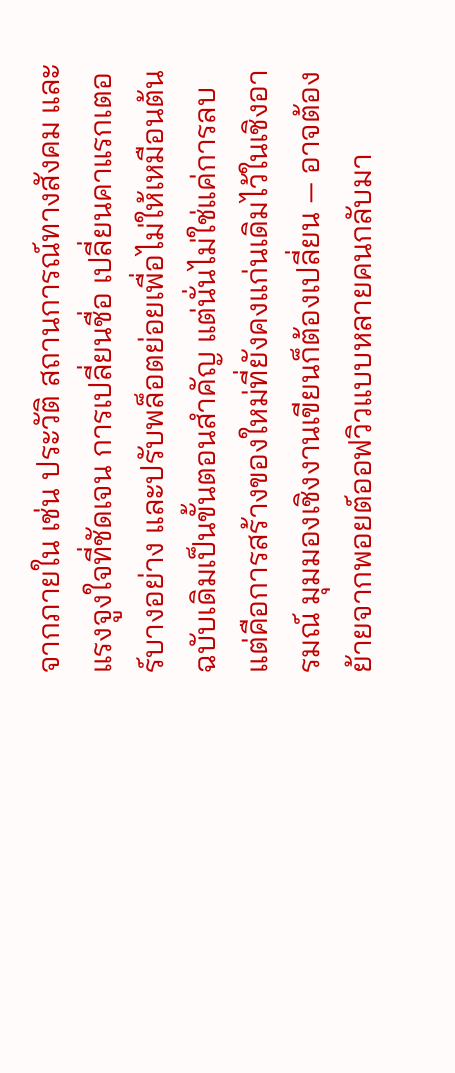จากภายใน เช่น ประวัติ สถานการณ์ทางสังคม และแรงจูงใจที่ชัดเจน การเปลี่ยนชื่อ เปลี่ยนคาแรกเตอร์บางอย่าง และปรับพล็อตย่อยเพื่อไม่ให้เหมือนต้นฉบับเดิมเป็นขั้นตอนสำคัญ แต่นั่นไม่ใช่แค่การลบ แต่คือการสร้างของใหม่ที่ยังคงแก่นเดิมไว้ในเชิงอารมณ์ มุมมองเชิงงานเขียนก็ต้องเปลี่ยน — อาจต้องย้ายจากพอยต์ออฟวิวแบบหลายคนกลับมา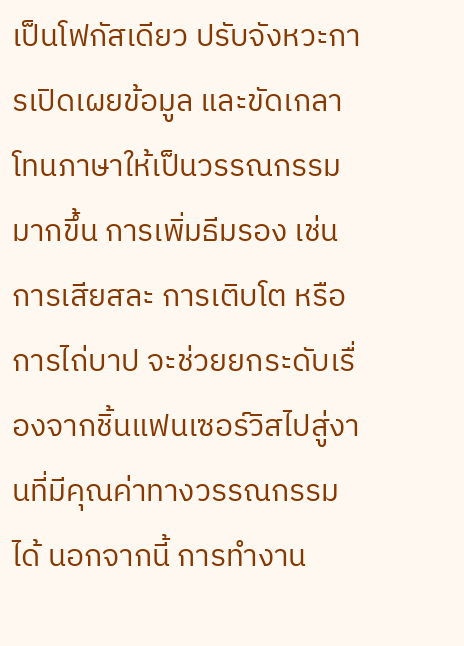เป็นโฟกัสเดียว ปรับจังหวะการเปิดเผยข้อมูล และขัดเกลาโทนภาษาให้เป็นวรรณกรรมมากขึ้น การเพิ่มธีมรอง เช่น การเสียสละ การเติบโต หรือการไถ่บาป จะช่วยยกระดับเรื่องจากชิ้นแฟนเซอร์วิสไปสู่งานที่มีคุณค่าทางวรรณกรรมได้ นอกจากนี้ การทำงาน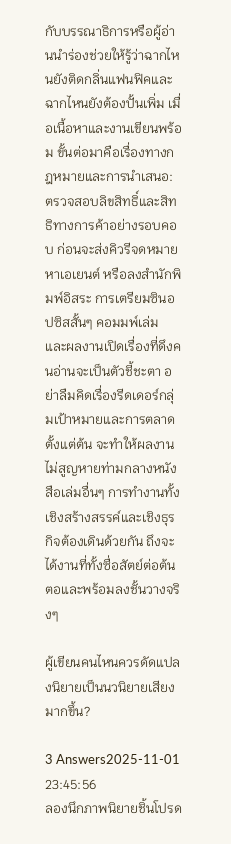กับบรรณาธิการหรือผู้อ่านนำร่องช่วยให้รู้ว่าฉากไหนยังติดกลิ่นแฟนฟิคและฉากไหนยังต้องปั้นเพิ่ม เมื่อเนื้อหาและงานเขียนพร้อม ขั้นต่อมาคือเรื่องทางกฎหมายและการนำเสนอ: ตรวจสอบลิขสิทธิ์และสิทธิทางการค้าอย่างรอบคอบ ก่อนจะส่งคิวรีจดหมาย หาเอเยนต์ หรือลงสำนักพิมพ์อิสระ การเตรียมซินอปซิสสั้นๆ คอมมพ์เล่ม และผลงานเปิดเรื่องที่ดึงคนอ่านจะเป็นตัวชี้ชะตา อย่าลืมคิดเรื่องรีดเดอร์กลุ่มเป้าหมายและการตลาดตั้งแต่ต้น จะทำให้ผลงานไม่สูญหายท่ามกลางหนังสือเล่มอื่นๆ การทำงานทั้งเชิงสร้างสรรค์และเชิงธุรกิจต้องเดินด้วยกัน ถึงจะได้งานที่ทั้งซื่อสัตย์ต่อต้นตอและพร้อมลงชั้นวางจริงๆ

ผู้เขียนคนไหนควรดัดแปลงนิยายเป็นนวนิยายเสียงมากขึ้น?

3 Answers2025-11-01 23:45:56
ลองนึกภาพนิยายชิ้นโปรด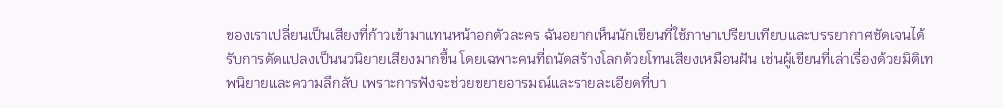ของเราเปลี่ยนเป็นเสียงที่ก้าวเข้ามาแทนหน้าอกตัวละคร ฉันอยากเห็นนักเขียนที่ใช้ภาษาเปรียบเทียบและบรรยากาศชัดเจนได้รับการดัดแปลงเป็นนวนิยายเสียงมากขึ้น โดยเฉพาะคนที่ถนัดสร้างโลกด้วยโทนเสียงเหมือนฝัน เช่นผู้เขียนที่เล่าเรื่องด้วยมิติเทพนิยายและความลึกลับ เพราะการฟังจะช่วยขยายอารมณ์และรายละเอียดที่บา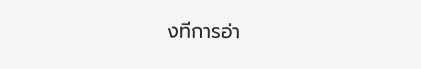งทีการอ่า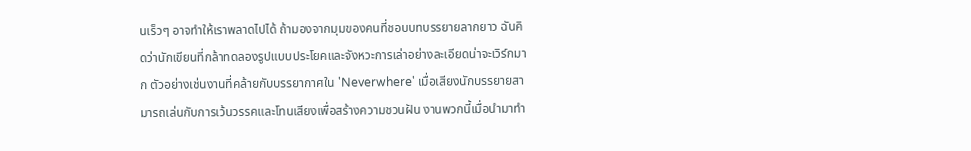นเร็วๆ อาจทำให้เราพลาดไปได้ ถ้ามองจากมุมของคนที่ชอบบทบรรยายลากยาว ฉันคิดว่านักเขียนที่กล้าทดลองรูปแบบประโยคและจังหวะการเล่าอย่างละเอียดน่าจะเวิร์กมาก ตัวอย่างเช่นงานที่คล้ายกับบรรยากาศใน 'Neverwhere' เมื่อเสียงนักบรรยายสามารถเล่นกับการเว้นวรรคและโทนเสียงเพื่อสร้างความชวนฝัน งานพวกนี้เมื่อนำมาทำ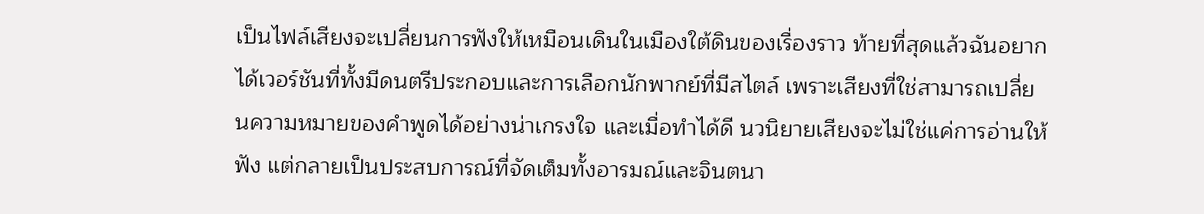เป็นไฟล์เสียงจะเปลี่ยนการฟังให้เหมือนเดินในเมืองใต้ดินของเรื่องราว ท้ายที่สุดแล้วฉันอยากได้เวอร์ชันที่ทั้งมีดนตรีประกอบและการเลือกนักพากย์ที่มีสไตล์ เพราะเสียงที่ใช่สามารถเปลี่ยนความหมายของคำพูดได้อย่างน่าเกรงใจ และเมื่อทำได้ดี นวนิยายเสียงจะไม่ใช่แค่การอ่านให้ฟัง แต่กลายเป็นประสบการณ์ที่จัดเต็มทั้งอารมณ์และจินตนา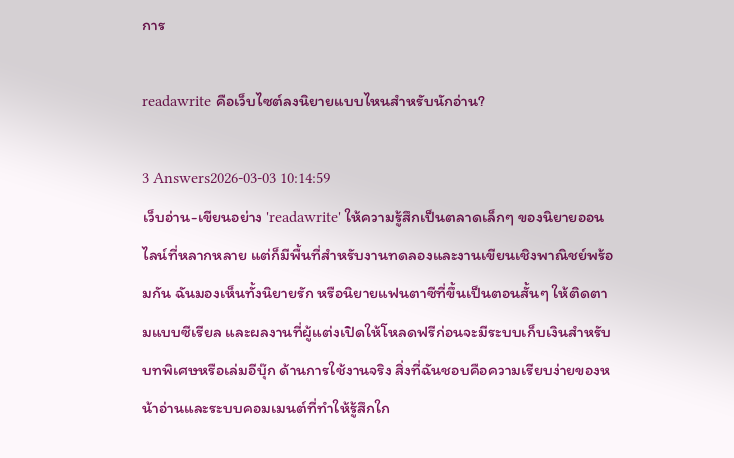การ

readawrite คือเว็บไซต์ลงนิยายแบบไหนสำหรับนักอ่าน?

3 Answers2026-03-03 10:14:59
เว็บอ่าน-เขียนอย่าง 'readawrite' ให้ความรู้สึกเป็นตลาดเล็กๆ ของนิยายออนไลน์ที่หลากหลาย แต่ก็มีพื้นที่สำหรับงานทดลองและงานเขียนเชิงพาณิชย์พร้อมกัน ฉันมองเห็นทั้งนิยายรัก หรือนิยายแฟนตาซีที่ขึ้นเป็นตอนสั้นๆ ให้ติดตามแบบซีเรียล และผลงานที่ผู้แต่งเปิดให้โหลดฟรีก่อนจะมีระบบเก็บเงินสำหรับบทพิเศษหรือเล่มอีบุ๊ก ด้านการใช้งานจริง สิ่งที่ฉันชอบคือความเรียบง่ายของหน้าอ่านและระบบคอมเมนต์ที่ทำให้รู้สึกใก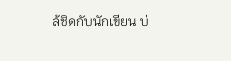ล้ชิดกับนักเขียน บ่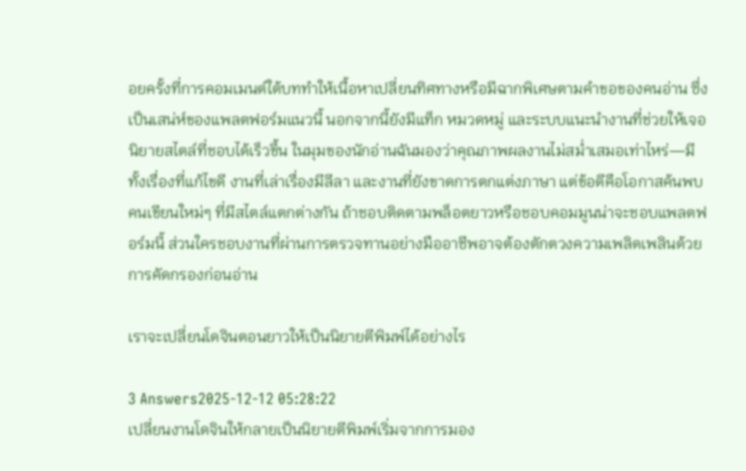อยครั้งที่การคอมเมนต์ใต้บททำให้เนื้อหาเปลี่ยนทิศทางหรือมีฉากพิเศษตามคำขอของคนอ่าน ซึ่งเป็นเสน่ห์ของแพลตฟอร์มแนวนี้ นอกจากนี้ยังมีแท็ก หมวดหมู่ และระบบแนะนำงานที่ช่วยให้เจอนิยายสไตล์ที่ชอบได้เร็วขึ้น ในมุมของนักอ่านฉันมองว่าคุณภาพผลงานไม่สม่ำเสมอเท่าไหร่—มีทั้งเรื่องที่แก้ไขดี งานที่เล่าเรื่องมีลีลา และงานที่ยังขาดการตกแต่งภาษา แต่ข้อดีคือโอกาสค้นพบคนเขียนใหม่ๆ ที่มีสไตล์แตกต่างกัน ถ้าชอบติดตามพล็อตยาวหรือชอบคอมมูนน่าจะชอบแพลตฟอร์มนี้ ส่วนใครชอบงานที่ผ่านการตรวจทานอย่างมืออาชีพอาจต้องตักตวงความเพลิดเพลินด้วยการคัดกรองก่อนอ่าน

เราจะเปลี่ยนโดจินตอนยาวให้เป็นนิยายตีพิมพ์ได้อย่างไร

3 Answers2025-12-12 05:28:22
เปลี่ยนงานโดจินให้กลายเป็นนิยายตีพิมพ์เริ่มจากการมอง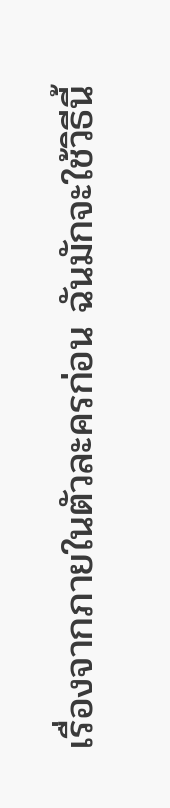เรื่องจากภายในตัวละครก่อน ฉันมักจะใช้วิธีนี้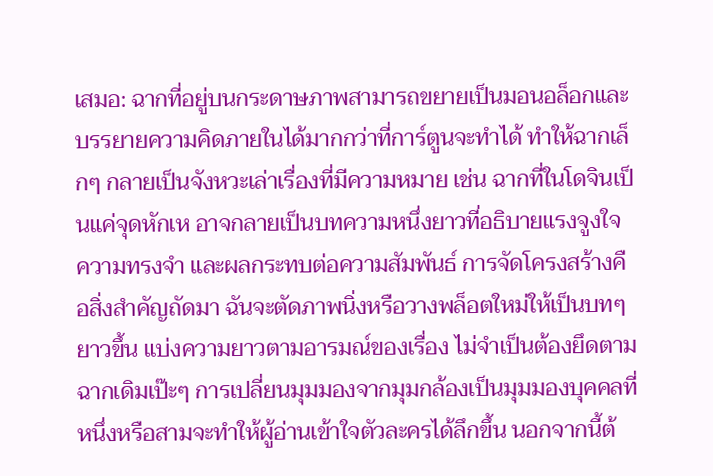เสมอ: ฉากที่อยู่บนกระดาษภาพสามารถขยายเป็นมอนอล็อกและบรรยายความคิดภายในได้มากกว่าที่การ์ตูนจะทำได้ ทำให้ฉากเล็กๆ กลายเป็นจังหวะเล่าเรื่องที่มีความหมาย เช่น ฉากที่ในโดจินเป็นแค่จุดหักเห อาจกลายเป็นบทความหนึ่งยาวที่อธิบายแรงจูงใจ ความทรงจำ และผลกระทบต่อความสัมพันธ์ การจัดโครงสร้างคือสิ่งสำคัญถัดมา ฉันจะตัดภาพนิ่งหรือวางพล็อตใหม่ให้เป็นบทๆ ยาวขึ้น แบ่งความยาวตามอารมณ์ของเรื่อง ไม่จำเป็นต้องยึดตามฉากเดิมเป๊ะๆ การเปลี่ยนมุมมองจากมุมกล้องเป็นมุมมองบุคคลที่หนึ่งหรือสามจะทำให้ผู้อ่านเข้าใจตัวละครได้ลึกขึ้น นอกจากนี้ต้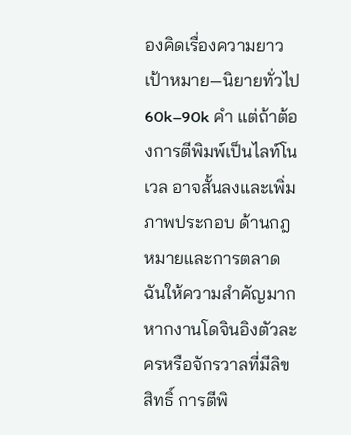องคิดเรื่องความยาวเป้าหมาย—นิยายทั่วไป 60k–90k คำ แต่ถ้าต้องการตีพิมพ์เป็นไลท์โนเวล อาจสั้นลงและเพิ่มภาพประกอบ ด้านกฎหมายและการตลาดฉันให้ความสำคัญมาก หากงานโดจินอิงตัวละครหรือจักรวาลที่มีลิขสิทธิ์ การตีพิ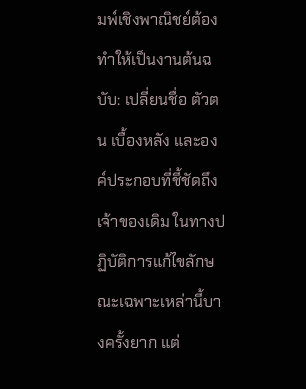มพ์เชิงพาณิชย์ต้องทำให้เป็นงานต้นฉบับ: เปลี่ยนชื่อ ตัวตน เบื้องหลัง และองค์ประกอบที่ชี้ชัดถึงเจ้าของเดิม ในทางปฏิบัติการแก้ไขลักษณะเฉพาะเหล่านี้บางครั้งยาก แต่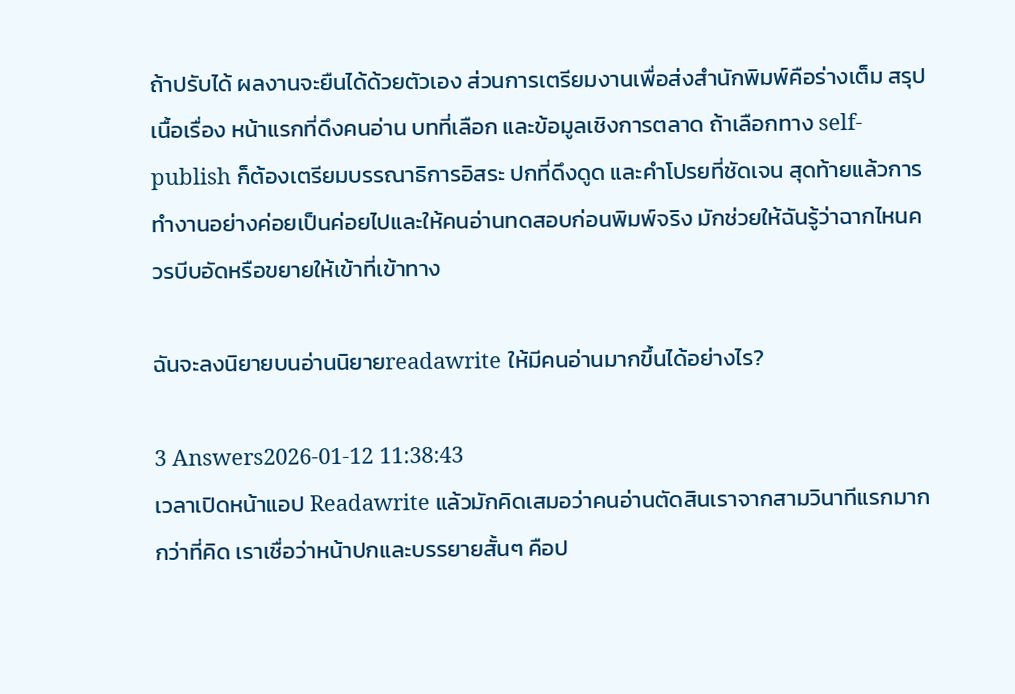ถ้าปรับได้ ผลงานจะยืนได้ด้วยตัวเอง ส่วนการเตรียมงานเพื่อส่งสำนักพิมพ์คือร่างเต็ม สรุปเนื้อเรื่อง หน้าแรกที่ดึงคนอ่าน บทที่เลือก และข้อมูลเชิงการตลาด ถ้าเลือกทาง self-publish ก็ต้องเตรียมบรรณาธิการอิสระ ปกที่ดึงดูด และคำโปรยที่ชัดเจน สุดท้ายแล้วการทำงานอย่างค่อยเป็นค่อยไปและให้คนอ่านทดสอบก่อนพิมพ์จริง มักช่วยให้ฉันรู้ว่าฉากไหนควรบีบอัดหรือขยายให้เข้าที่เข้าทาง

ฉันจะลงนิยายบนอ่านนิยายreadawrite ให้มีคนอ่านมากขึ้นได้อย่างไร?

3 Answers2026-01-12 11:38:43
เวลาเปิดหน้าแอป Readawrite แล้วมักคิดเสมอว่าคนอ่านตัดสินเราจากสามวินาทีแรกมากกว่าที่คิด เราเชื่อว่าหน้าปกและบรรยายสั้นๆ คือป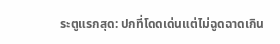ระตูแรกสุด: ปกที่โดดเด่นแต่ไม่ฉูดฉาดเกิน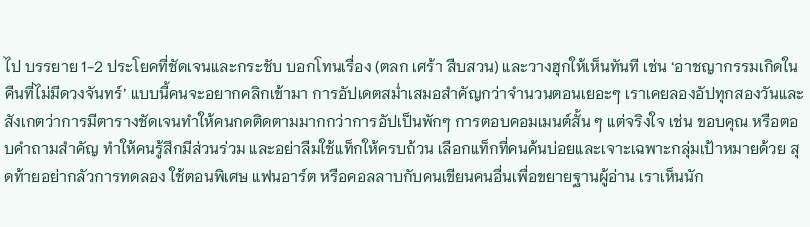ไป บรรยาย 1-2 ประโยคที่ชัดเจนและกระชับ บอกโทนเรื่อง (ตลก เศร้า สืบสวน) และวางฮุกให้เห็นทันที เช่น ‘อาชญากรรมเกิดในคืนที่ไม่มีดวงจันทร์’ แบบนี้คนจะอยากคลิกเข้ามา การอัปเดตสม่ำเสมอสำคัญกว่าจำนวนตอนเยอะๆ เราเคยลองอัปทุกสองวันและสังเกตว่าการมีตารางชัดเจนทำให้คนกดติดตามมากกว่าการอัปเป็นพักๆ การตอบคอมเมนต์สั้น ๆ แต่จริงใจ เช่น ขอบคุณ หรือตอบคำถามสำคัญ ทำให้คนรู้สึกมีส่วนร่วม และอย่าลืมใช้แท็กให้ครบถ้วน เลือกแท็กที่คนค้นบ่อยและเจาะเฉพาะกลุ่มเป้าหมายด้วย สุดท้ายอย่ากลัวการทดลอง ใช้ตอนพิเศษ แฟนอาร์ต หรือคอลลาบกับคนเขียนคนอื่นเพื่อขยายฐานผู้อ่าน เราเห็นนัก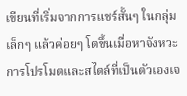เขียนที่เริ่มจากการแชร์สั้นๆ ในกลุ่มเล็กๆ แล้วค่อยๆ โตขึ้นเมื่อหาจังหวะการโปรโมตและสไตล์ที่เป็นตัวเองเจ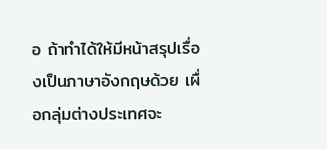อ ถ้าทำได้ให้มีหน้าสรุปเรื่องเป็นภาษาอังกฤษด้วย เผื่อกลุ่มต่างประเทศจะ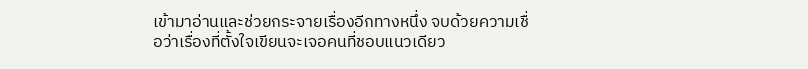เข้ามาอ่านและช่วยกระจายเรื่องอีกทางหนึ่ง จบด้วยความเชื่อว่าเรื่องที่ตั้งใจเขียนจะเจอคนที่ชอบแนวเดียว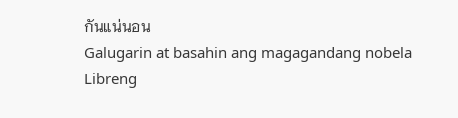กันแน่นอน
Galugarin at basahin ang magagandang nobela
Libreng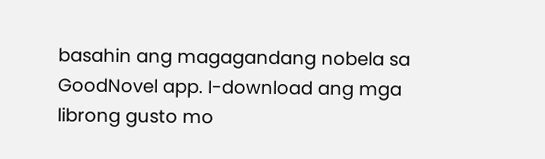basahin ang magagandang nobela sa GoodNovel app. I-download ang mga librong gusto mo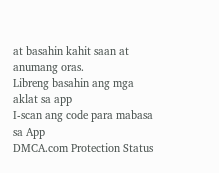at basahin kahit saan at anumang oras.
Libreng basahin ang mga aklat sa app
I-scan ang code para mabasa sa App
DMCA.com Protection Status